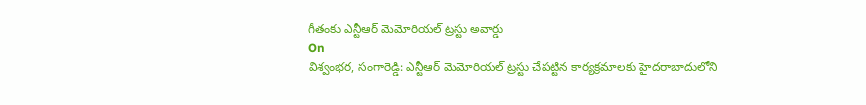గీతంకు ఎన్టీఆర్ మెమోరియల్ ట్రస్టు అవార్డు
On
విశ్వంభర, సంగారెడ్డి: ఎన్టీఆర్ మెమోరియల్ ట్రస్టు చేపట్టిన కార్యక్రమాలకు హైదరాబాదులోని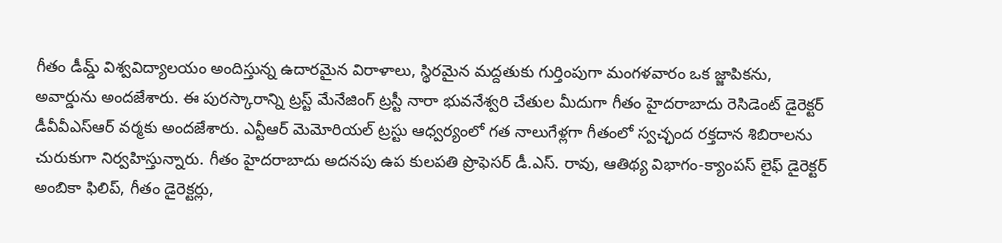గీతం డీమ్డ్ విశ్వవిద్యాలయం అందిస్తున్న ఉదారమైన విరాళాలు, స్థిరమైన మద్దతుకు గుర్తింపుగా మంగళవారం ఒక జ్జాపికను, అవార్డును అందజేశారు. ఈ పురస్కారాన్ని ట్రస్ట్ మేనేజింగ్ ట్రస్టీ నారా భువనేశ్వరి చేతుల మీదుగా గీతం హైదరాబాదు రెసిడెంట్ డైరెక్టర్ డీవీవీఎస్ఆర్ వర్మకు అందజేశారు. ఎన్టీఆర్ మెమోరియల్ ట్రస్టు ఆధ్వర్యంలో గత నాలుగేళ్లగా గీతంలో స్వచ్ఛంద రక్తదాన శిబిరాలను చురుకుగా నిర్వహిస్తున్నారు. గీతం హైదరాబాదు అదనపు ఉప కులపతి ప్రొఫెసర్ డీ.ఎస్. రావు, ఆతిథ్య విభాగం-క్యాంపస్ లైఫ్ డైరెక్టర్ అంబికా ఫిలిప్, గీతం డైరెక్టర్లు,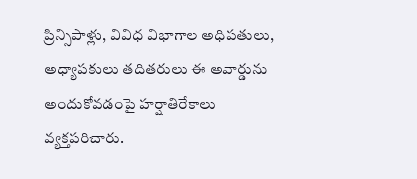ప్రిన్సిపాళ్లు, వివిధ విభాగాల అధిపతులు, అధ్యాపకులు తదితరులు ఈ అవార్డును అందుకోవడంపై హర్షాతిరేకాలు వ్యక్తపరిచారు.